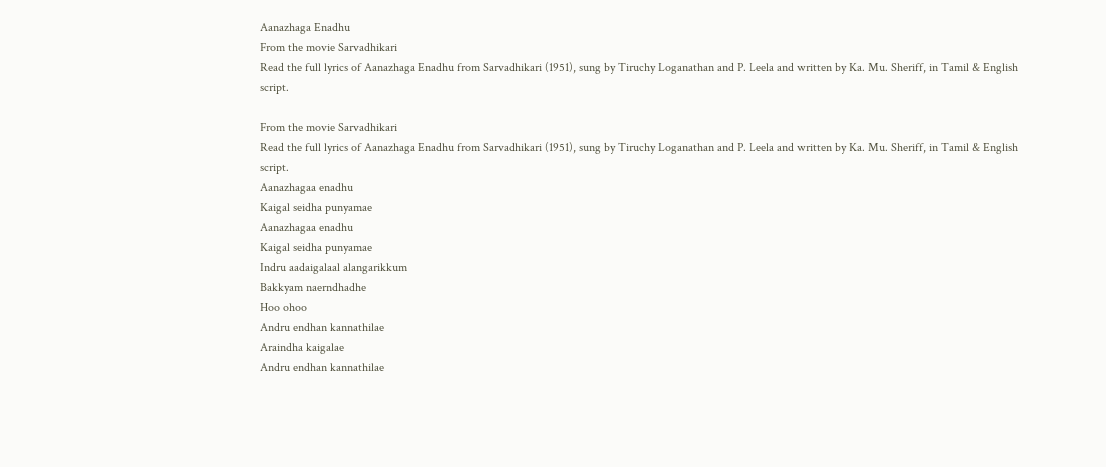Aanazhaga Enadhu
From the movie Sarvadhikari
Read the full lyrics of Aanazhaga Enadhu from Sarvadhikari (1951), sung by Tiruchy Loganathan and P. Leela and written by Ka. Mu. Sheriff, in Tamil & English script.

From the movie Sarvadhikari
Read the full lyrics of Aanazhaga Enadhu from Sarvadhikari (1951), sung by Tiruchy Loganathan and P. Leela and written by Ka. Mu. Sheriff, in Tamil & English script.
Aanazhagaa enadhu
Kaigal seidha punyamae
Aanazhagaa enadhu
Kaigal seidha punyamae
Indru aadaigalaal alangarikkum
Bakkyam naerndhadhe
Hoo ohoo
Andru endhan kannathilae
Araindha kaigalae
Andru endhan kannathilae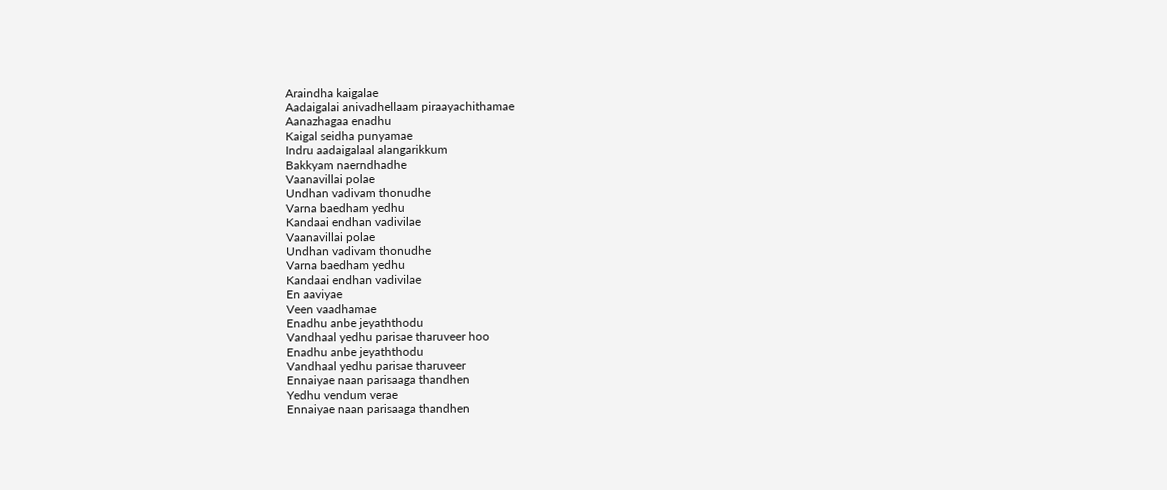Araindha kaigalae
Aadaigalai anivadhellaam piraayachithamae
Aanazhagaa enadhu
Kaigal seidha punyamae
Indru aadaigalaal alangarikkum
Bakkyam naerndhadhe
Vaanavillai polae
Undhan vadivam thonudhe
Varna baedham yedhu
Kandaai endhan vadivilae
Vaanavillai polae
Undhan vadivam thonudhe
Varna baedham yedhu
Kandaai endhan vadivilae
En aaviyae
Veen vaadhamae
Enadhu anbe jeyaththodu
Vandhaal yedhu parisae tharuveer hoo
Enadhu anbe jeyaththodu
Vandhaal yedhu parisae tharuveer
Ennaiyae naan parisaaga thandhen
Yedhu vendum verae
Ennaiyae naan parisaaga thandhen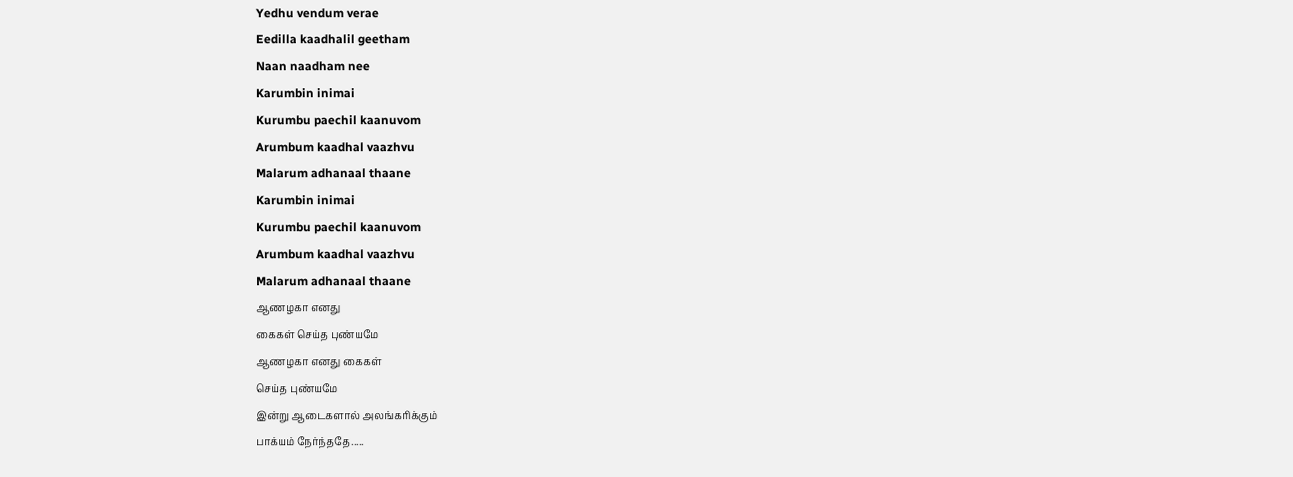Yedhu vendum verae
Eedilla kaadhalil geetham
Naan naadham nee
Karumbin inimai
Kurumbu paechil kaanuvom
Arumbum kaadhal vaazhvu
Malarum adhanaal thaane
Karumbin inimai
Kurumbu paechil kaanuvom
Arumbum kaadhal vaazhvu
Malarum adhanaal thaane
ஆணழகா எனது
கைகள் செய்த புண்யமே
ஆணழகா எனது கைகள்
செய்த புண்யமே
இன்று ஆடைகளால் அலங்கரிக்கும்
பாக்யம் நேர்ந்ததே.....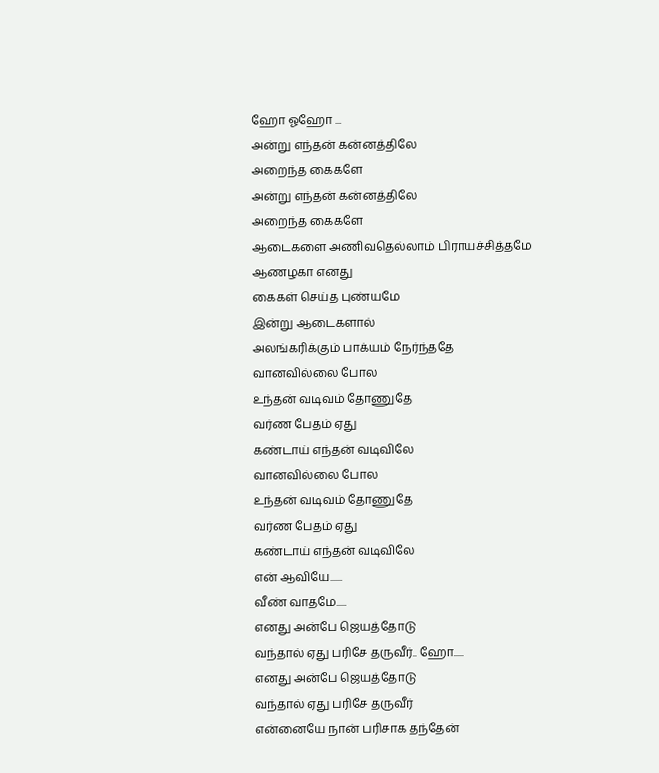ஹோ ஓஹோ ...
அன்று எந்தன் கன்னத்திலே
அறைந்த கைகளே
அன்று எந்தன் கன்னத்திலே
அறைந்த கைகளே
ஆடைகளை அணிவதெல்லாம் பிராயச்சித்தமே
ஆணழகா எனது
கைகள் செய்த புண்யமே
இன்று ஆடைகளால்
அலங்கரிக்கும் பாக்யம் நேர்ந்ததே
வானவில்லை போல
உந்தன் வடிவம் தோணுதே
வர்ண பேதம் ஏது
கண்டாய் எந்தன் வடிவிலே
வானவில்லை போல
உந்தன் வடிவம் தோணுதே
வர்ண பேதம் ஏது
கண்டாய் எந்தன் வடிவிலே
என் ஆவியே......
வீண் வாதமே.....
எனது அன்பே ஜெயத்தோடு
வந்தால் ஏது பரிசே தருவீர்.. ஹோ.....
எனது அன்பே ஜெயத்தோடு
வந்தால் ஏது பரிசே தருவீர்
என்னையே நான் பரிசாக தந்தேன்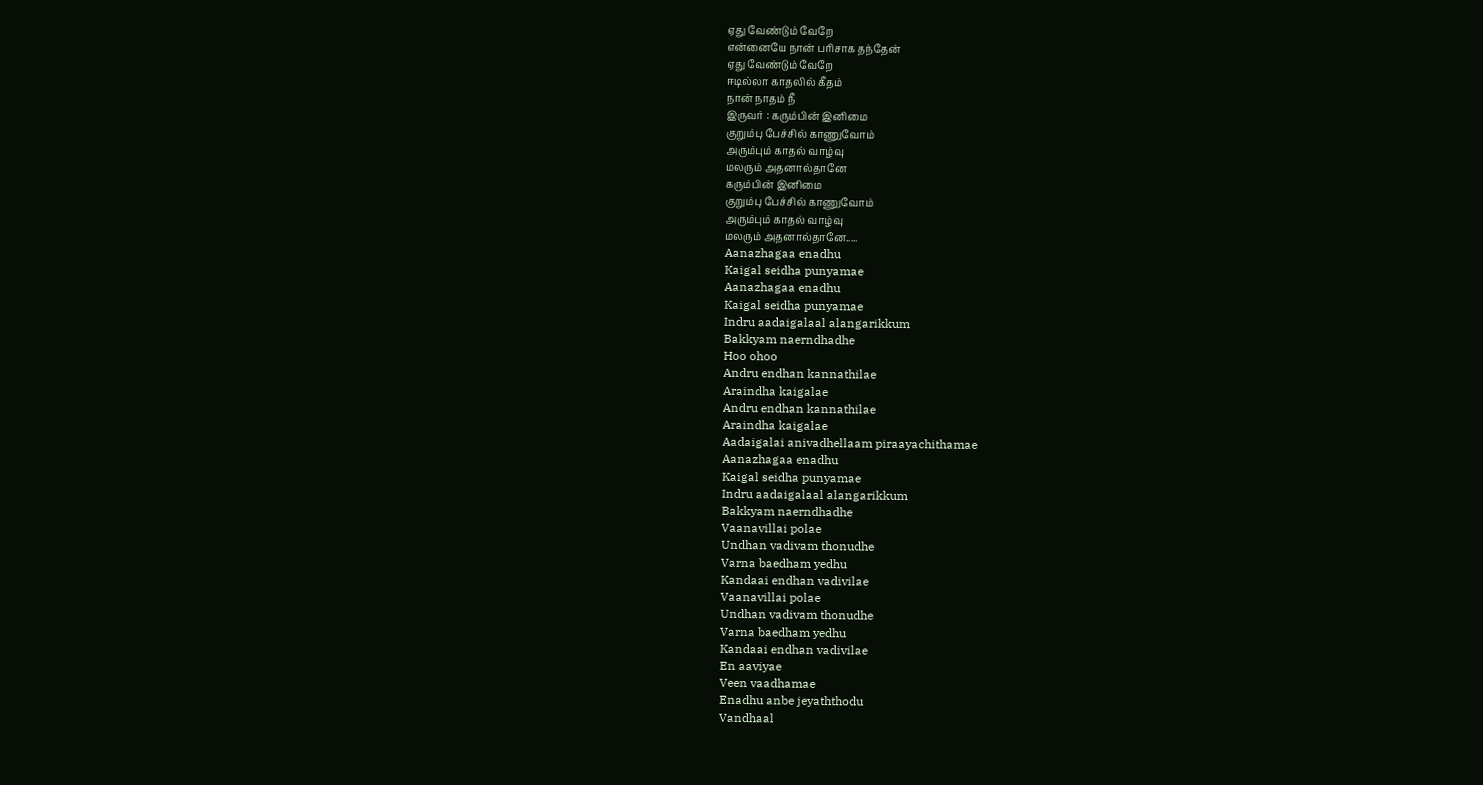ஏது வேண்டும் வேறே
என்னையே நான் பரிசாக தந்தேன்
ஏது வேண்டும் வேறே
ஈடில்லா காதலில் கீதம்
நான் நாதம் நீ
இருவர் : கரும்பின் இனிமை
குறும்பு பேச்சில் காணுவோம்
அரும்பும் காதல் வாழ்வு
மலரும் அதனால்தானே
கரும்பின் இனிமை
குறும்பு பேச்சில் காணுவோம்
அரும்பும் காதல் வாழ்வு
மலரும் அதனால்தானே.....
Aanazhagaa enadhu
Kaigal seidha punyamae
Aanazhagaa enadhu
Kaigal seidha punyamae
Indru aadaigalaal alangarikkum
Bakkyam naerndhadhe
Hoo ohoo
Andru endhan kannathilae
Araindha kaigalae
Andru endhan kannathilae
Araindha kaigalae
Aadaigalai anivadhellaam piraayachithamae
Aanazhagaa enadhu
Kaigal seidha punyamae
Indru aadaigalaal alangarikkum
Bakkyam naerndhadhe
Vaanavillai polae
Undhan vadivam thonudhe
Varna baedham yedhu
Kandaai endhan vadivilae
Vaanavillai polae
Undhan vadivam thonudhe
Varna baedham yedhu
Kandaai endhan vadivilae
En aaviyae
Veen vaadhamae
Enadhu anbe jeyaththodu
Vandhaal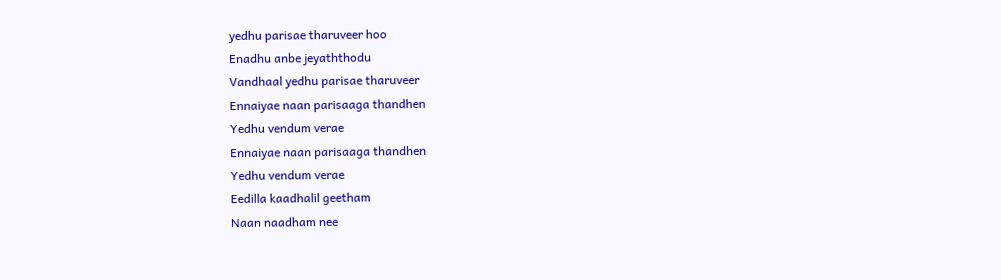yedhu parisae tharuveer hoo
Enadhu anbe jeyaththodu
Vandhaal yedhu parisae tharuveer
Ennaiyae naan parisaaga thandhen
Yedhu vendum verae
Ennaiyae naan parisaaga thandhen
Yedhu vendum verae
Eedilla kaadhalil geetham
Naan naadham nee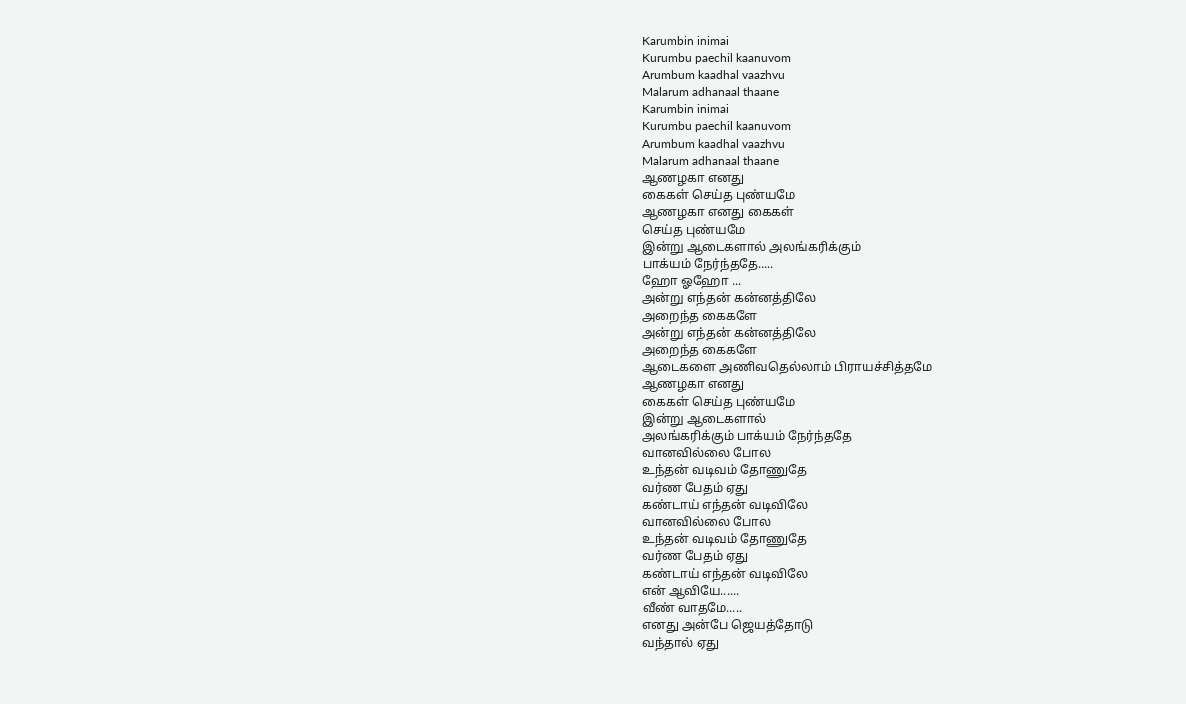Karumbin inimai
Kurumbu paechil kaanuvom
Arumbum kaadhal vaazhvu
Malarum adhanaal thaane
Karumbin inimai
Kurumbu paechil kaanuvom
Arumbum kaadhal vaazhvu
Malarum adhanaal thaane
ஆணழகா எனது
கைகள் செய்த புண்யமே
ஆணழகா எனது கைகள்
செய்த புண்யமே
இன்று ஆடைகளால் அலங்கரிக்கும்
பாக்யம் நேர்ந்ததே.....
ஹோ ஓஹோ ...
அன்று எந்தன் கன்னத்திலே
அறைந்த கைகளே
அன்று எந்தன் கன்னத்திலே
அறைந்த கைகளே
ஆடைகளை அணிவதெல்லாம் பிராயச்சித்தமே
ஆணழகா எனது
கைகள் செய்த புண்யமே
இன்று ஆடைகளால்
அலங்கரிக்கும் பாக்யம் நேர்ந்ததே
வானவில்லை போல
உந்தன் வடிவம் தோணுதே
வர்ண பேதம் ஏது
கண்டாய் எந்தன் வடிவிலே
வானவில்லை போல
உந்தன் வடிவம் தோணுதே
வர்ண பேதம் ஏது
கண்டாய் எந்தன் வடிவிலே
என் ஆவியே......
வீண் வாதமே.....
எனது அன்பே ஜெயத்தோடு
வந்தால் ஏது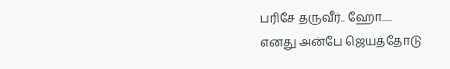பரிசே தருவீர்.. ஹோ.....
எனது அன்பே ஜெயத்தோடு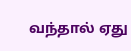வந்தால் ஏது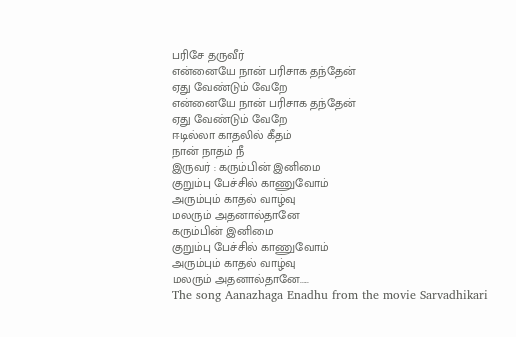பரிசே தருவீர்
என்னையே நான் பரிசாக தந்தேன்
ஏது வேண்டும் வேறே
என்னையே நான் பரிசாக தந்தேன்
ஏது வேண்டும் வேறே
ஈடில்லா காதலில் கீதம்
நான் நாதம் நீ
இருவர் : கரும்பின் இனிமை
குறும்பு பேச்சில் காணுவோம்
அரும்பும் காதல் வாழ்வு
மலரும் அதனால்தானே
கரும்பின் இனிமை
குறும்பு பேச்சில் காணுவோம்
அரும்பும் காதல் வாழ்வு
மலரும் அதனால்தானே.....
The song Aanazhaga Enadhu from the movie Sarvadhikari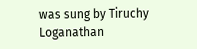was sung by Tiruchy Loganathan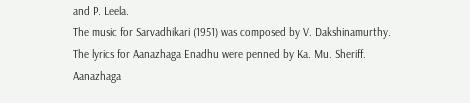and P. Leela.
The music for Sarvadhikari (1951) was composed by V. Dakshinamurthy.
The lyrics for Aanazhaga Enadhu were penned by Ka. Mu. Sheriff.
Aanazhaga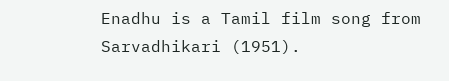Enadhu is a Tamil film song from Sarvadhikari (1951).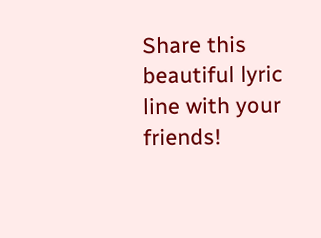Share this beautiful lyric line with your friends!